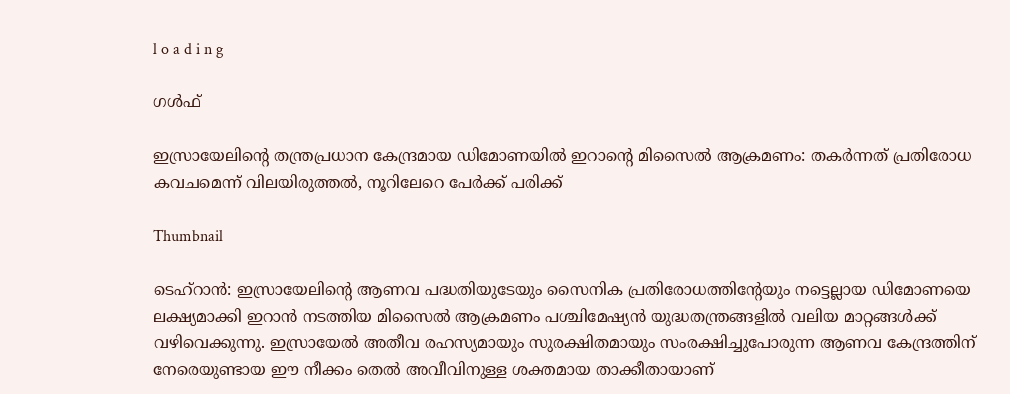l o a d i n g

ഗൾഫ്

ഇസ്രായേലിന്റെ തന്ത്രപ്രധാന കേന്ദ്രമായ ഡിമോണയില്‍ ഇറാന്റെ മിസൈല്‍ ആക്രമണം: തകര്‍ന്നത് പ്രതിരോധ കവചമെന്ന് വിലയിരുത്തല്‍, നൂറിലേറെ പേര്‍ക്ക് പരിക്ക്

Thumbnail

ടെഹ്റാന്‍: ഇസ്രായേലിന്റെ ആണവ പദ്ധതിയുടേയും സൈനിക പ്രതിരോധത്തിന്റേയും നട്ടെല്ലായ ഡിമോണയെ ലക്ഷ്യമാക്കി ഇറാന്‍ നടത്തിയ മിസൈല്‍ ആക്രമണം പശ്ചിമേഷ്യന്‍ യുദ്ധതന്ത്രങ്ങളില്‍ വലിയ മാറ്റങ്ങള്‍ക്ക് വഴിവെക്കുന്നു. ഇസ്രായേല്‍ അതീവ രഹസ്യമായും സുരക്ഷിതമായും സംരക്ഷിച്ചുപോരുന്ന ആണവ കേന്ദ്രത്തിന് നേരെയുണ്ടായ ഈ നീക്കം തെല്‍ അവീവിനുള്ള ശക്തമായ താക്കീതായാണ്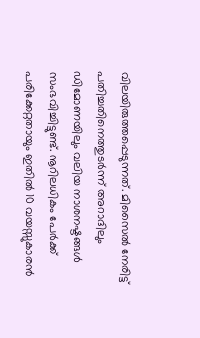വിലയിരുത്തപ്പെടുന്നത്. മിസൈല്‍ നേരിട്ട് പതിച്ചതിനെത്തുടര്‍ന്ന് അറാദിലും ഡിമോണയിലും വലിയ നാശനഷ്ടങ്ങള്‍ സംഭവിച്ചിട്ടുണ്ട്. നൂറിലധികം പേര്‍ക്ക് പരിക്കേറ്റതായും ഇതില്‍ 10 വയസ്സുകാരന്‍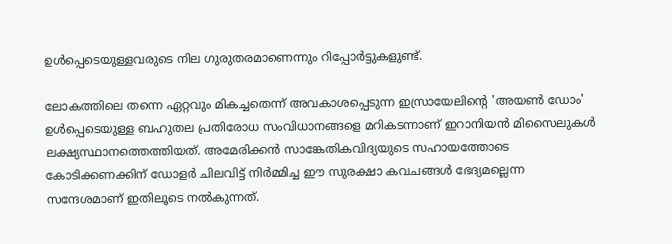ഉള്‍പ്പെടെയുള്ളവരുടെ നില ഗുരുതരമാണെന്നും റിപ്പോര്‍ട്ടുകളുണ്ട്.

ലോകത്തിലെ തന്നെ ഏറ്റവും മികച്ചതെന്ന് അവകാശപ്പെടുന്ന ഇസ്രായേലിന്റെ 'അയണ്‍ ഡോം' ഉള്‍പ്പെടെയുള്ള ബഹുതല പ്രതിരോധ സംവിധാനങ്ങളെ മറികടന്നാണ് ഇറാനിയന്‍ മിസൈലുകള്‍ ലക്ഷ്യസ്ഥാനത്തെത്തിയത്. അമേരിക്കന്‍ സാങ്കേതികവിദ്യയുടെ സഹായത്തോടെ കോടിക്കണക്കിന് ഡോളര്‍ ചിലവിട്ട് നിര്‍മ്മിച്ച ഈ സുരക്ഷാ കവചങ്ങള്‍ ഭേദ്യമല്ലെന്ന സന്ദേശമാണ് ഇതിലൂടെ നല്‍കുന്നത്.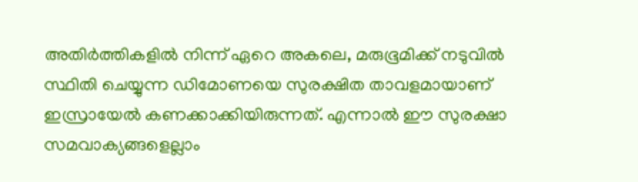അതിര്‍ത്തികളില്‍ നിന്ന് ഏറെ അകലെ, മരുഭൂമിക്ക് നടുവില്‍ സ്ഥിതി ചെയ്യുന്ന ഡിമോണയെ സുരക്ഷിത താവളമായാണ് ഇസ്രായേല്‍ കണക്കാക്കിയിരുന്നത്. എന്നാല്‍ ഈ സുരക്ഷാ സമവാക്യങ്ങളെല്ലാം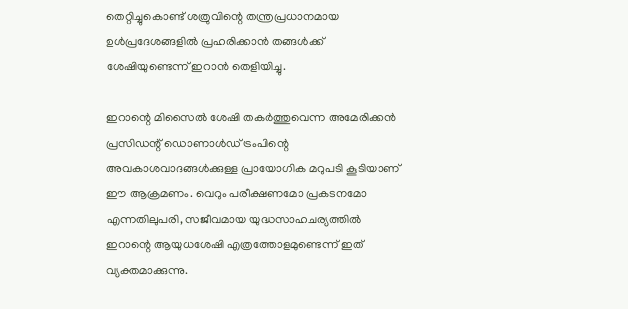തെറ്റിച്ചുകൊണ്ട് ശത്രുവിന്റെ തന്ത്രപ്രധാനമായ ഉള്‍പ്രദേശങ്ങളില്‍ പ്രഹരിക്കാന്‍ തങ്ങള്‍ക്ക് ശേഷിയുണ്ടെന്ന് ഇറാന്‍ തെളിയിച്ചു.

ഇറാന്റെ മിസൈല്‍ ശേഷി തകര്‍ത്തുവെന്ന അമേരിക്കന്‍ പ്രസിഡന്റ് ഡൊണാള്‍ഡ് ട്രംപിന്റെ അവകാശവാദങ്ങള്‍ക്കുള്ള പ്രായോഗിക മറുപടി കൂടിയാണ് ഈ ആക്രമണം. വെറും പരീക്ഷണമോ പ്രകടനമോ എന്നതിലുപരി, സജീവമായ യുദ്ധസാഹചര്യത്തില്‍ ഇറാന്റെ ആയുധശേഷി എത്രത്തോളമുണ്ടെന്ന് ഇത് വ്യക്തമാക്കുന്നു.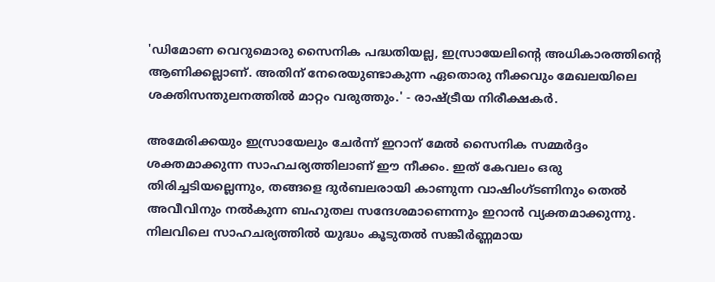'ഡിമോണ വെറുമൊരു സൈനിക പദ്ധതിയല്ല, ഇസ്രായേലിന്റെ അധികാരത്തിന്റെ ആണിക്കല്ലാണ്. അതിന് നേരെയുണ്ടാകുന്ന ഏതൊരു നീക്കവും മേഖലയിലെ ശക്തിസന്തുലനത്തില്‍ മാറ്റം വരുത്തും.' - രാഷ്ട്രീയ നിരീക്ഷകര്‍.

അമേരിക്കയും ഇസ്രായേലും ചേര്‍ന്ന് ഇറാന് മേല്‍ സൈനിക സമ്മര്‍ദ്ദം ശക്തമാക്കുന്ന സാഹചര്യത്തിലാണ് ഈ നീക്കം. ഇത് കേവലം ഒരു തിരിച്ചടിയല്ലെന്നും, തങ്ങളെ ദുര്‍ബലരായി കാണുന്ന വാഷിംഗ്ടണിനും തെല്‍ അവീവിനും നല്‍കുന്ന ബഹുതല സന്ദേശമാണെന്നും ഇറാന്‍ വ്യക്തമാക്കുന്നു. നിലവിലെ സാഹചര്യത്തില്‍ യുദ്ധം കൂടുതല്‍ സങ്കീര്‍ണ്ണമായ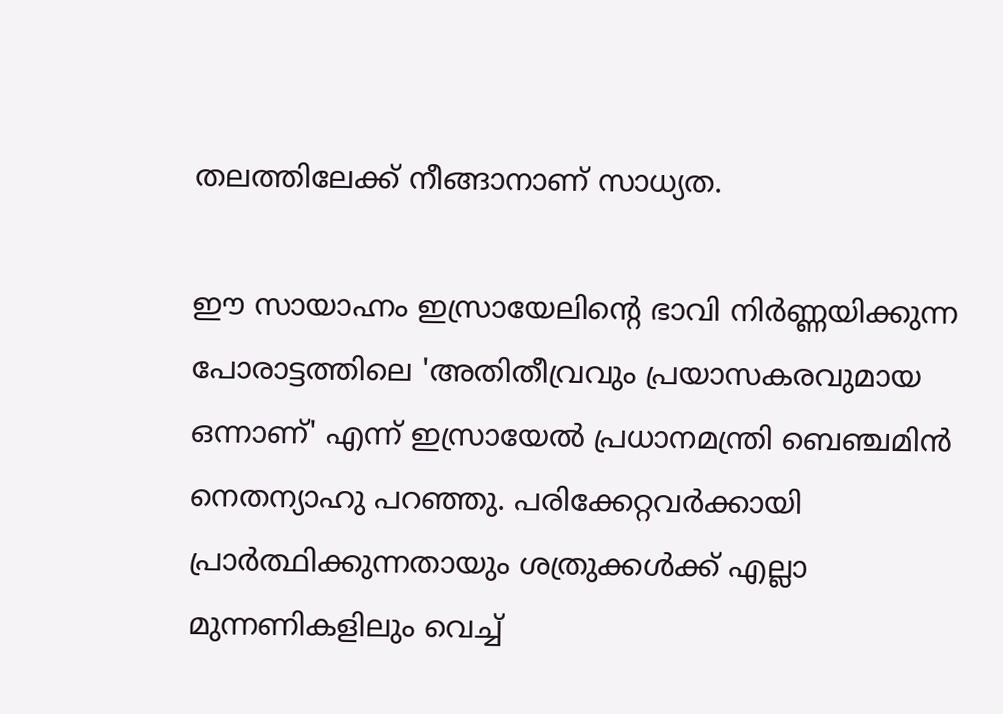തലത്തിലേക്ക് നീങ്ങാനാണ് സാധ്യത.

ഈ സായാഹ്നം ഇസ്രായേലിന്റെ ഭാവി നിര്‍ണ്ണയിക്കുന്ന പോരാട്ടത്തിലെ 'അതിതീവ്രവും പ്രയാസകരവുമായ ഒന്നാണ്' എന്ന് ഇസ്രായേല്‍ പ്രധാനമന്ത്രി ബെഞ്ചമിന്‍ നെതന്യാഹു പറഞ്ഞു. പരിക്കേറ്റവര്‍ക്കായി പ്രാര്‍ത്ഥിക്കുന്നതായും ശത്രുക്കള്‍ക്ക് എല്ലാ മുന്നണികളിലും വെച്ച്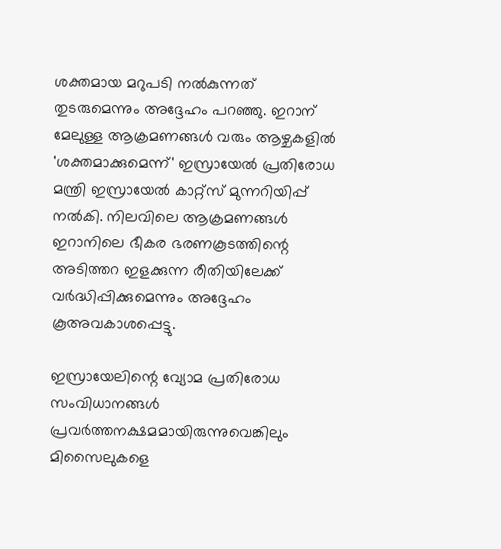ശക്തമായ മറുപടി നല്‍കുന്നത് തുടരുമെന്നും അദ്ദേഹം പറഞ്ഞു. ഇറാന് മേലുള്ള ആക്രമണങ്ങള്‍ വരും ആഴ്ചകളില്‍ 'ശക്തമാക്കുമെന്ന്' ഇസ്രായേല്‍ പ്രതിരോധ മന്ത്രി ഇസ്രായേല്‍ കാറ്റ്‌സ് മുന്നറിയിപ്പ് നല്‍കി. നിലവിലെ ആക്രമണങ്ങള്‍ ഇറാനിലെ ഭീകര ഭരണകൂടത്തിന്റെ അടിത്തറ ഇളക്കുന്ന രീതിയിലേക്ക് വര്‍ദ്ധിപ്പിക്കുമെന്നും അദ്ദേഹം കൂഅവകാശപ്പെട്ടു.

ഇസ്രായേലിന്റെ വ്യോമ പ്രതിരോധ സംവിധാനങ്ങള്‍ പ്രവര്‍ത്തനക്ഷമമായിരുന്നുവെങ്കിലും മിസൈലുകളെ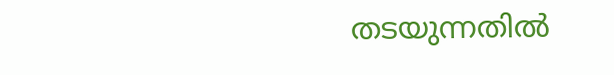തടയുന്നതില്‍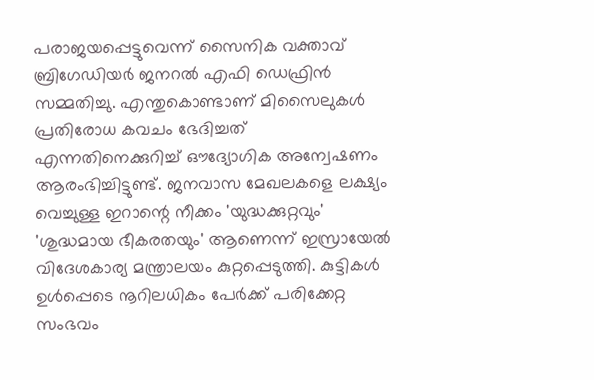പരാജയപ്പെട്ടുവെന്ന് സൈനിക വക്താവ് ബ്രിഗേഡിയര്‍ ജനറല്‍ എഫി ഡെഫ്രിന്‍ സമ്മതിച്ചു. എന്തുകൊണ്ടാണ് മിസൈലുകള്‍ പ്രതിരോധ കവചം ഭേദിച്ചത് എന്നതിനെക്കുറിച്ച് ഔദ്യോഗിക അന്വേഷണം ആരംഭിച്ചിട്ടുണ്ട്. ജനവാസ മേഖലകളെ ലക്ഷ്യം വെച്ചുള്ള ഇറാന്റെ നീക്കം 'യുദ്ധക്കുറ്റവും' 'ശുദ്ധമായ ഭീകരതയും' ആണെന്ന് ഇസ്രായേല്‍ വിദേശകാര്യ മന്ത്രാലയം കുറ്റപ്പെടുത്തി. കുട്ടികള്‍ ഉള്‍പ്പെടെ നൂറിലധികം പേര്‍ക്ക് പരിക്കേറ്റ സംഭവം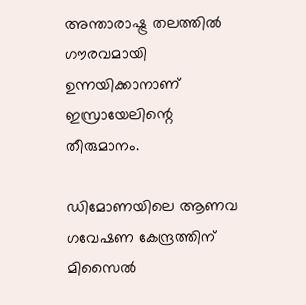അന്താരാഷ്ട്ര തലത്തില്‍ ഗൗരവമായി ഉന്നയിക്കാനാണ് ഇസ്രായേലിന്റെ തീരുമാനം.

ഡിമോണയിലെ ആണവ ഗവേഷണ കേന്ദ്രത്തിന് മിസൈല്‍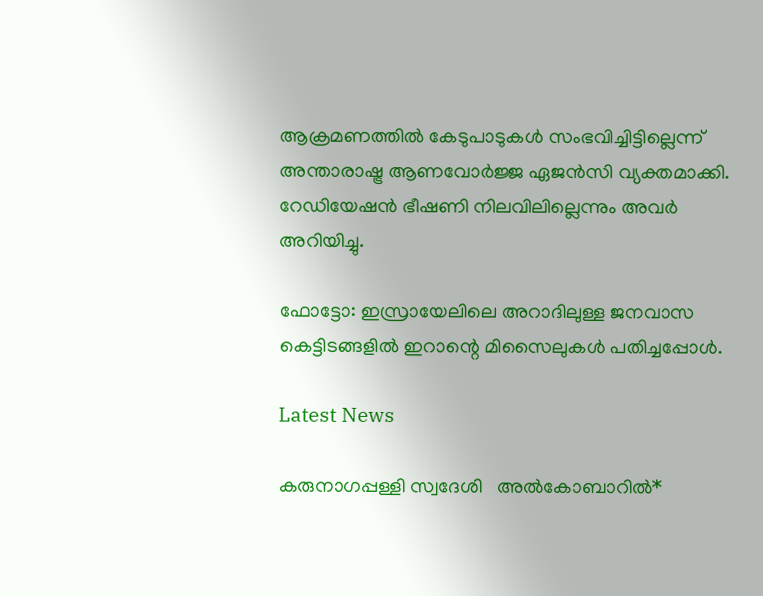ആക്രമണത്തില്‍ കേടുപാടുകള്‍ സംഭവിച്ചിട്ടില്ലെന്ന് അന്താരാഷ്ട്ര ആണവോര്‍ജ്ജ ഏജന്‍സി വ്യക്തമാക്കി. റേഡിയേഷന്‍ ഭീഷണി നിലവിലില്ലെന്നും അവര്‍ അറിയിച്ചു.

ഫോട്ടോ: ഇസ്രായേലിലെ അറാദിലുള്ള ജനവാസ കെട്ടിടങ്ങളില്‍ ഇറാന്റെ മിസൈലുകള്‍ പതിച്ചപ്പോള്‍.

Latest News

കരുനാഗപ്പള്ളി സ്വദേശി   അൽകോബാറിൽ*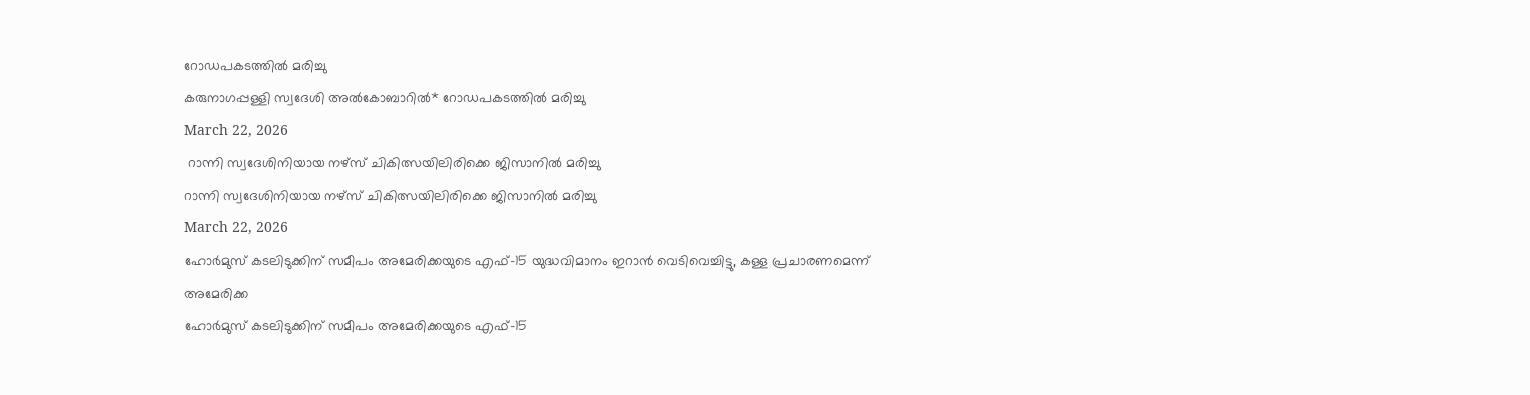റോഡപകടത്തിൽ മരിച്ചു
കരുനാഗപ്പള്ളി സ്വദേശി അൽകോബാറിൽ* റോഡപകടത്തിൽ മരിച്ചു
March 22, 2026
 റാന്നി സ്വദേശിനിയായ നഴ്‌സ് ചികിത്സയിലിരിക്കെ ജിസാനിൽ മരിച്ചു
റാന്നി സ്വദേശിനിയായ നഴ്‌സ് ചികിത്സയിലിരിക്കെ ജിസാനിൽ മരിച്ചു
March 22, 2026
ഹോര്‍മുസ് കടലിടുക്കിന് സമീപം അമേരിക്കയുടെ എഫ്-15 യുദ്ധവിമാനം ഇറാന്‍ വെടിവെച്ചിട്ടു, കള്ള പ്രചാരണമെന്ന് അമേരിക്ക
ഹോര്‍മുസ് കടലിടുക്കിന് സമീപം അമേരിക്കയുടെ എഫ്-15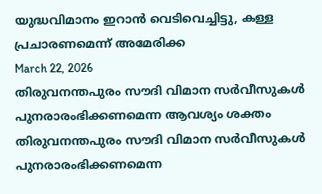യുദ്ധവിമാനം ഇറാന്‍ വെടിവെച്ചിട്ടു, കള്ള പ്രചാരണമെന്ന് അമേരിക്ക
March 22, 2026
തിരുവനന്തപുരം സൗദി വിമാന സര്‍വീസുകള്‍ പുനരാരംഭിക്കണമെന്ന ആവശ്യം ശക്തം
തിരുവനന്തപുരം സൗദി വിമാന സര്‍വീസുകള്‍ പുനരാരംഭിക്കണമെന്ന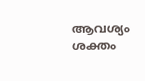ആവശ്യം ശക്തം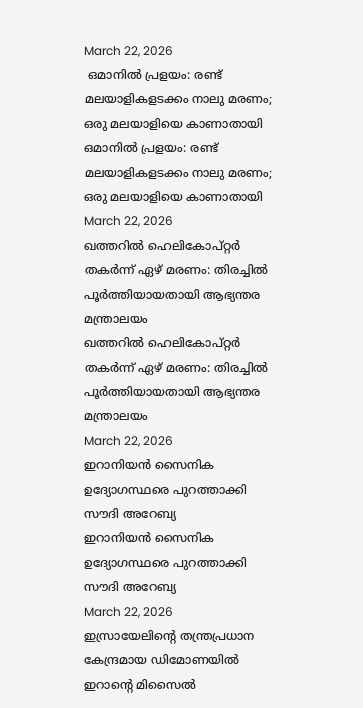March 22, 2026
 ഒമാനില്‍ പ്രളയം: രണ്ട് മലയാളികളടക്കം നാലു മരണം; ഒരു മലയാളിയെ കാണാതായി
ഒമാനില്‍ പ്രളയം: രണ്ട് മലയാളികളടക്കം നാലു മരണം; ഒരു മലയാളിയെ കാണാതായി
March 22, 2026
ഖത്തറില്‍ ഹെലികോപ്റ്റര്‍ തകര്‍ന്ന് ഏഴ് മരണം: തിരച്ചില്‍ പൂര്‍ത്തിയായതായി ആഭ്യന്തര മന്ത്രാലയം
ഖത്തറില്‍ ഹെലികോപ്റ്റര്‍ തകര്‍ന്ന് ഏഴ് മരണം: തിരച്ചില്‍ പൂര്‍ത്തിയായതായി ആഭ്യന്തര മന്ത്രാലയം
March 22, 2026
ഇറാനിയന്‍ സൈനിക ഉദ്യോഗസ്ഥരെ പുറത്താക്കി സൗദി അറേബ്യ
ഇറാനിയന്‍ സൈനിക ഉദ്യോഗസ്ഥരെ പുറത്താക്കി സൗദി അറേബ്യ
March 22, 2026
ഇസ്രായേലിന്റെ തന്ത്രപ്രധാന കേന്ദ്രമായ ഡിമോണയില്‍ ഇറാന്റെ മിസൈല്‍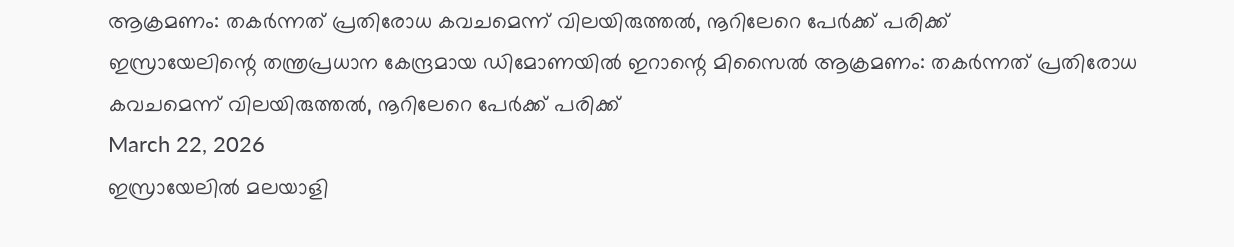ആക്രമണം: തകര്‍ന്നത് പ്രതിരോധ കവചമെന്ന് വിലയിരുത്തല്‍, നൂറിലേറെ പേര്‍ക്ക് പരിക്ക്
ഇസ്രായേലിന്റെ തന്ത്രപ്രധാന കേന്ദ്രമായ ഡിമോണയില്‍ ഇറാന്റെ മിസൈല്‍ ആക്രമണം: തകര്‍ന്നത് പ്രതിരോധ കവചമെന്ന് വിലയിരുത്തല്‍, നൂറിലേറെ പേര്‍ക്ക് പരിക്ക്
March 22, 2026
ഇസ്രായേലില്‍ മലയാളി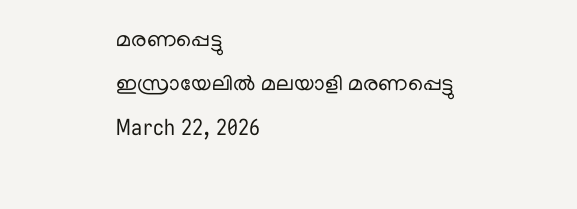മരണപ്പെട്ടു
ഇസ്രായേലില്‍ മലയാളി മരണപ്പെട്ടു
March 22, 2026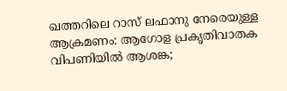ഖത്തറിലെ റാസ് ലഫാനു നേരെയുള്ള ആക്രമണം: ആഗോള പ്രകൃതിവാതക വിപണിയില്‍ ആശങ്ക;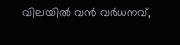വിലയില്‍ വന്‍ വര്‍ധനവ്,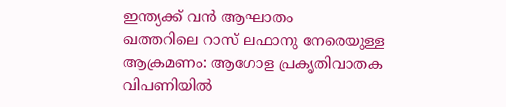ഇന്ത്യക്ക് വന്‍ ആഘാതം
ഖത്തറിലെ റാസ് ലഫാനു നേരെയുള്ള ആക്രമണം: ആഗോള പ്രകൃതിവാതക വിപണിയില്‍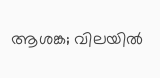ആശങ്ക; വിലയില്‍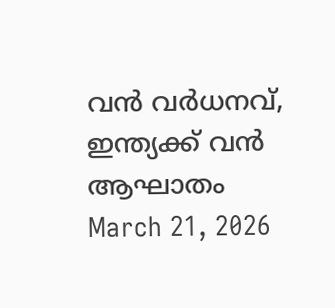വന്‍ വര്‍ധനവ്, ഇന്ത്യക്ക് വന്‍ ആഘാതം
March 21, 2026